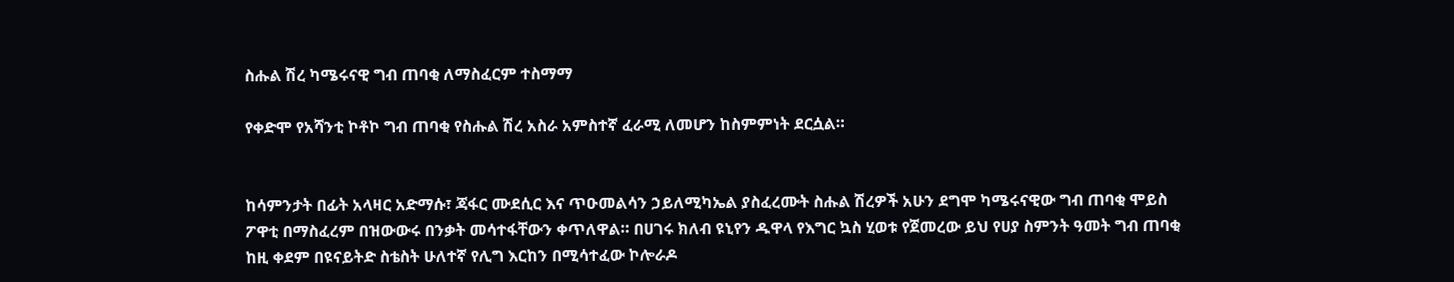ስሑል ሽረ ካሜሩናዊ ግብ ጠባቂ ለማስፈርም ተስማማ

የቀድሞ የአሻንቲ ኮቶኮ ግብ ጠባቂ የስሑል ሽረ አስራ አምስተኛ ፈራሚ ለመሆን ከስምምነት ደርሷል።


ከሳምንታት በፊት አላዛር አድማሱ፣ ጃፋር ሙደሲር እና ጥዑመልሳን ኃይለሚካኤል ያስፈረሙት ስሑል ሽረዎች አሁን ደግሞ ካሜሩናዊው ግብ ጠባቂ ሞይስ ፖዋቲ በማስፈረም በዝውውሩ በንቃት መሳተፋቸውን ቀጥለዋል። በሀገሩ ክለብ ዩኒየን ዱዋላ የእግር ኳስ ሂወቱ የጀመረው ይህ የሀያ ስምንት ዓመት ግብ ጠባቂ ከዚ ቀደም በዩናይትድ ስቴስት ሁለተኛ የሊግ እርከን በሚሳተፈው ኮሎራዶ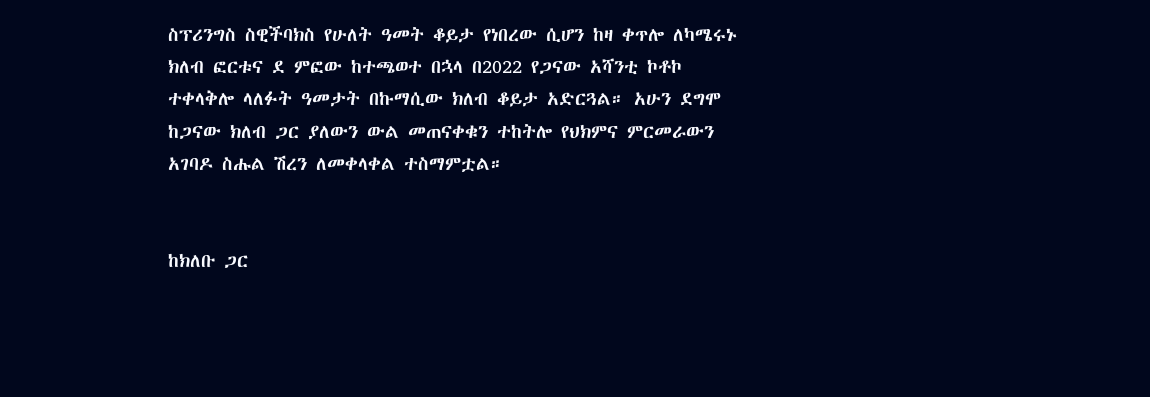ስፕሪንግስ ስዊችባክስ የሁለት ዓመት ቆይታ የነበረው ሲሆን ከዛ ቀጥሎ ለካሜሩኑ ክለብ ፎርቱና ደ ምፎው ከተጫወተ በኋላ በ2022 የጋናው አሻንቲ ኮቶኮ ተቀላቅሎ ላለፉት ዓመታት በኩማሲው ክለብ ቆይታ አድርጓል። አሁን ደግሞ ከጋናው ክለብ ጋር ያለውን ውል መጠናቀቁን ተከትሎ የህክምና ምርመራውን አገባዶ ስሑል ሽረን ለመቀላቀል ተስማምቷል።


ከክለቡ ጋር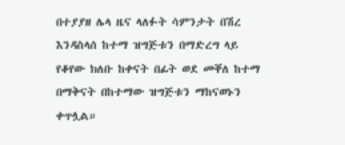በተያያዘ ሌላ ዜና ላለፉት ሳምንታት በሽረ እንዳስላሰ ከተማ ዝግጅቱን በማድረግ ላይ የቆየው ክለቡ ከቀናት በፊት ወደ መቐለ ከተማ በማቅናት በከተማው ዝግጅቱን ማከናወኑን ቀጥሏል።